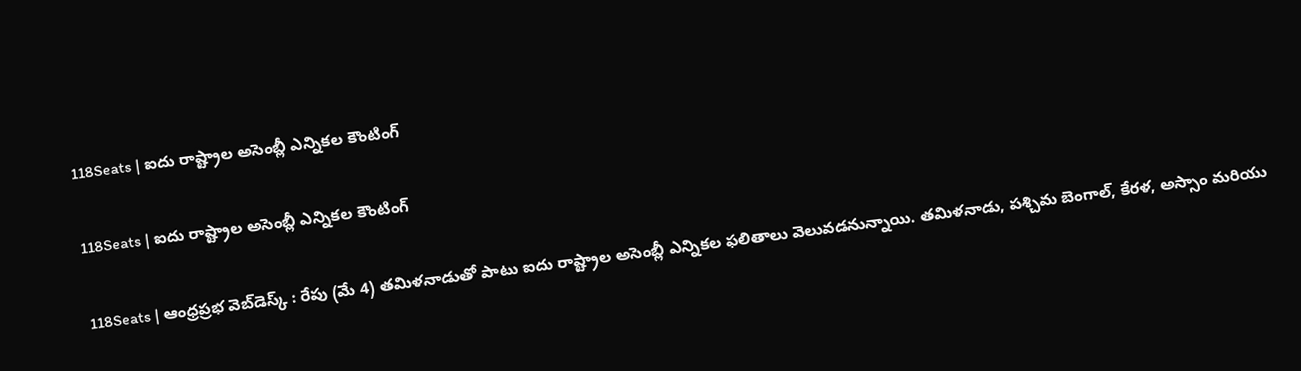118Seats | ఐదు రాష్ట్రాల అసెంబ్లీ ఎన్నికల కౌంటింగ్‌

118Seats | ఐదు రాష్ట్రాల అసెంబ్లీ ఎన్నికల కౌంటింగ్‌

118Seats | ఆంధ్ర‌ప్ర‌భ వెబ్‌డెస్క్ : రేపు (మే 4) తమిళనాడుతో పాటు ఐదు రాష్ట్రాల అసెంబ్లీ ఎన్నికల ఫలితాలు వెలువడనున్నాయి. తమిళనాడు, పశ్చిమ బెంగాల్, కేరళ, అస్సాం మరియు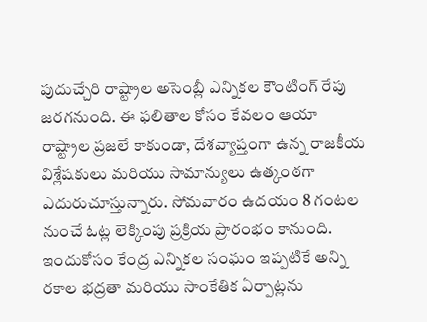పుదుచ్చేరి రాష్ట్రాల అసెంబ్లీ ఎన్నికల కౌంటింగ్ రేపు జరగనుంది. ఈ ఫలితాల కోసం కేవలం ఆయా రాష్ట్రాల ప్రజలే కాకుండా, దేశవ్యాప్తంగా ఉన్న రాజకీయ విశ్లేషకులు మరియు సామాన్యులు ఉత్కంఠగా ఎదురుచూస్తున్నారు. సోమవారం ఉదయం 8 గంటల నుంచే ఓట్ల లెక్కింపు ప్రక్రియ ప్రారంభం కానుంది. ఇందుకోసం కేంద్ర ఎన్నికల సంఘం ఇప్పటికే అన్ని రకాల భద్రతా మరియు సాంకేతిక ఏర్పాట్లను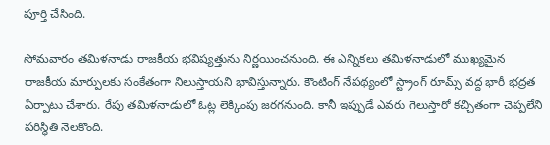పూర్తి చేసింది.

సోమ‌వారం తమిళనాడు రాజకీయ భవిష్యత్తును నిర్ణయించనుంది. ఈ ఎన్నికలు తమిళనాడులో ముఖ్యమైన రాజకీయ మార్పులకు సంకేతంగా నిలుస్తాయని భావిస్తున్నారు. కౌంటింగ్ నేప‌థ్యంలో స్ట్రాంగ్ రూమ్స్ వద్ద భారీ భద్రత ఏర్పాటు చేశారు. రేపు తమిళనాడులో ఓట్ల లెక్కింపు జరగనుంది. కానీ ఇప్పుడే ఎవరు గెలుస్తారో క‌చ్చితంగా చెప్ప‌లేని ప‌రిస్థితి నెల‌కొంది.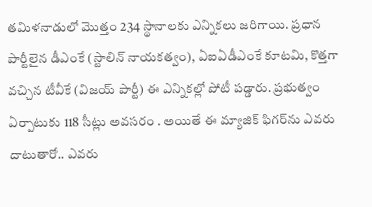త‌మిళ‌నాడులో మొత్తం 234 స్థానాలకు ఎన్నిక‌లు జ‌రిగాయి. ప్ర‌ధాన పార్టీలైన డీఎంకే (స్టాలిన్ నాయకత్వం), ఏఐఏడీఎంకే కూటమి, కొత్తగా వచ్చిన టీవీకే (విజయ్ పార్టీ) ఈ ఎన్నిక‌ల్లో పోటీ ప‌డ్డారు. ప్రభుత్వం ఏర్పాటుకు 118 సీట్లు అవసరం . అయితే ఈ మ్యాజిక్ ఫిగ‌ర్‌ను ఎవ‌రు దాటుతారో.. ఎవ‌రు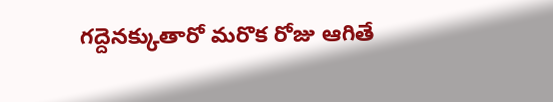గ‌ద్దెన‌క్కుతారో మ‌రొక రోజు ఆగితే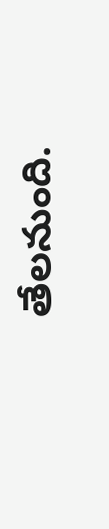తేల‌నుంది.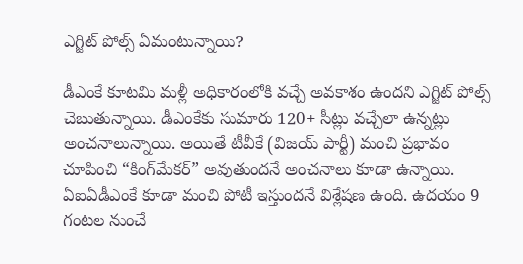ఎగ్జిట్ పోల్స్ ఏమంటున్నాయి?

డీఎంకే కూటమి మళ్లీ అధికారంలోకి వచ్చే అవకాశం ఉంద‌ని ఎగ్జిట్ పోల్స్ చెబుతున్నాయి. డీఎంకేకు సుమారు 120+ సీట్లు వచ్చేలా ఉన్న‌ట్లు అంచనాలున్నాయి. అయితే టీవీకే (విజయ్ పార్టీ) మంచి ప్రభావం చూపించి “కింగ్‌మేకర్” అవుతుందనే అంచనాలు కూడా ఉన్నాయి. ఏఐఏడీఎంకే కూడా మంచి పోటీ ఇస్తుంద‌నే విశ్లేషణ ఉంది. ఉదయం 9 గంటల నుంచే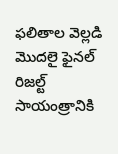ఫ‌లితాల వెల్ల‌డి మొద‌లై ఫైనల్ రిజల్ట్ సాయంత్రానికి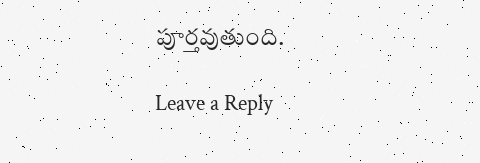పూర్త‌వుతుంది.

Leave a Reply